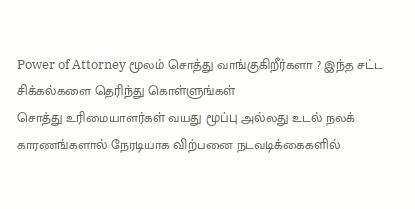Power of Attorney மூலம் சொத்து வாங்குகிறீர்களா ? இந்த சட்ட சிக்கல்களை தெரிந்து கொள்ளுங்கள்
சொத்து உரிமையாளர்கள் வயது மூப்பு அல்லது உடல் நலக் காரணங்களால் நேரடியாக விற்பனை நடவடிக்கைகளில்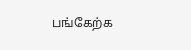பங்கேற்க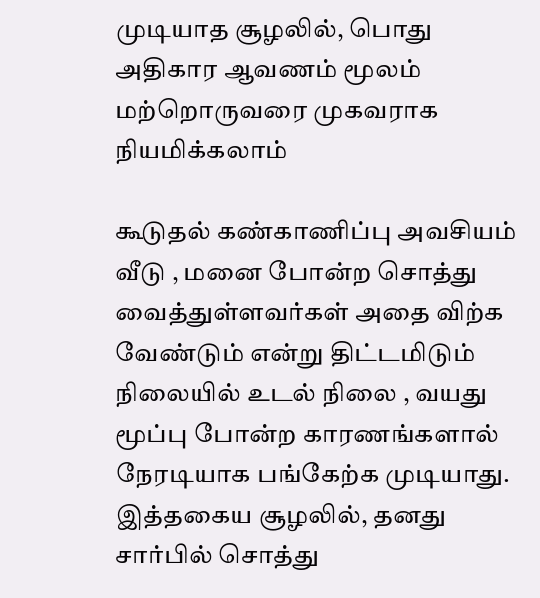முடியாத சூழலில், பொது அதிகார ஆவணம் மூலம் மற்றொருவரை முகவராக நியமிக்கலாம்

கூடுதல் கண்காணிப்பு அவசியம்
வீடு , மனை போன்ற சொத்து வைத்துள்ளவர்கள் அதை விற்க வேண்டும் என்று திட்டமிடும் நிலையில் உடல் நிலை , வயது மூப்பு போன்ற காரணங்களால் நேரடியாக பங்கேற்க முடியாது.
இத்தகைய சூழலில், தனது சார்பில் சொத்து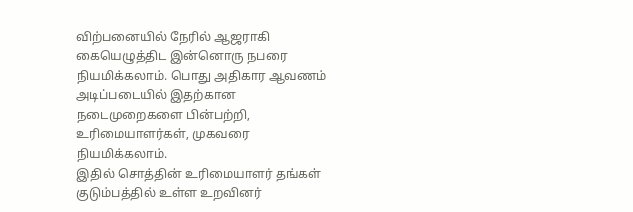விற்பனையில் நேரில் ஆஜராகி கையெழுத்திட இன்னொரு நபரை நியமிக்கலாம். பொது அதிகார ஆவணம் அடிப்படையில் இதற்கான நடைமுறைகளை பின்பற்றி, உரிமையாளர்கள், முகவரை நியமிக்கலாம்.
இதில் சொத்தின் உரிமையாளர் தங்கள் குடும்பத்தில் உள்ள உறவினர்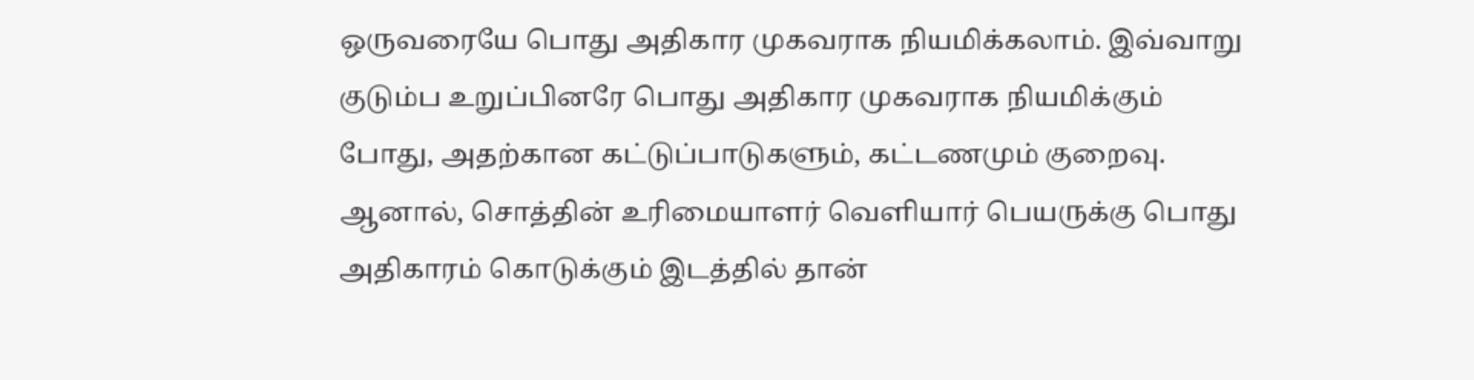ஒருவரையே பொது அதிகார முகவராக நியமிக்கலாம். இவ்வாறு குடும்ப உறுப்பினரே பொது அதிகார முகவராக நியமிக்கும் போது, அதற்கான கட்டுப்பாடுகளும், கட்டணமும் குறைவு. ஆனால், சொத்தின் உரிமையாளர் வெளியார் பெயருக்கு பொது அதிகாரம் கொடுக்கும் இடத்தில் தான்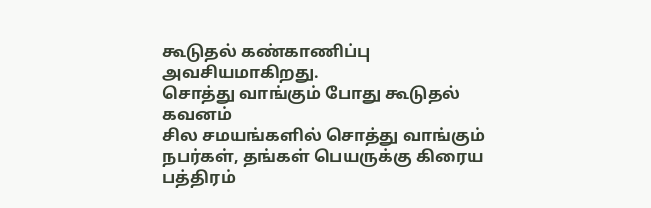கூடுதல் கண்காணிப்பு அவசியமாகிறது.
சொத்து வாங்கும் போது கூடுதல் கவனம்
சில சமயங்களில் சொத்து வாங்கும் நபர்கள், தங்கள் பெயருக்கு கிரைய பத்திரம்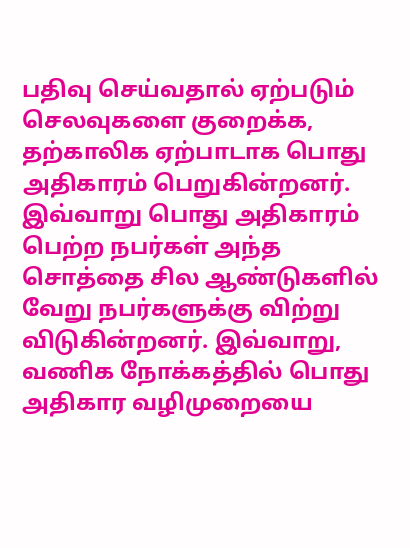பதிவு செய்வதால் ஏற்படும் செலவுகளை குறைக்க, தற்காலிக ஏற்பாடாக பொது அதிகாரம் பெறுகின்றனர்.
இவ்வாறு பொது அதிகாரம் பெற்ற நபர்கள் அந்த சொத்தை சில ஆண்டுகளில் வேறு நபர்களுக்கு விற்று விடுகின்றனர். இவ்வாறு, வணிக நோக்கத்தில் பொது அதிகார வழிமுறையை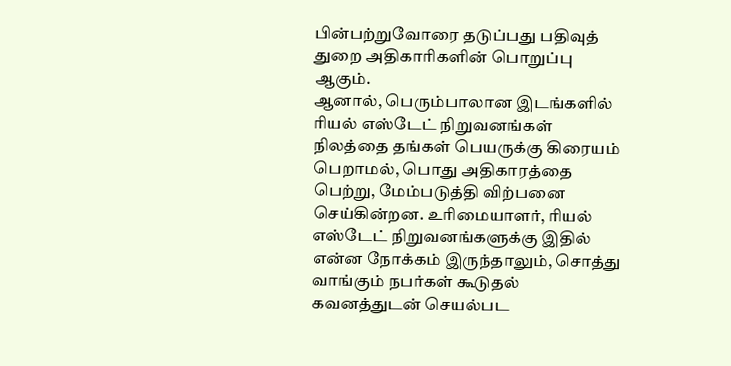பின்பற்றுவோரை தடுப்பது பதிவுத் துறை அதிகாரிகளின் பொறுப்பு ஆகும்.
ஆனால், பெரும்பாலான இடங்களில் ரியல் எஸ்டேட் நிறுவனங்கள் நிலத்தை தங்கள் பெயருக்கு கிரையம் பெறாமல், பொது அதிகாரத்தை பெற்று, மேம்படுத்தி விற்பனை செய்கின்றன. உரிமையாளர், ரியல் எஸ்டேட் நிறுவனங்களுக்கு இதில் என்ன நோக்கம் இருந்தாலும், சொத்து வாங்கும் நபர்கள் கூடுதல் கவனத்துடன் செயல்பட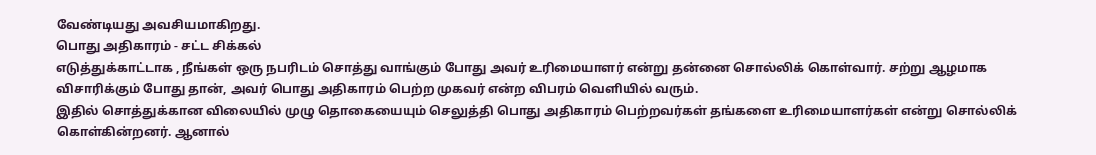வேண்டியது அவசியமாகிறது.
பொது அதிகாரம் - சட்ட சிக்கல்
எடுத்துக்காட்டாக , நீங்கள் ஒரு நபரிடம் சொத்து வாங்கும் போது அவர் உரிமையாளர் என்று தன்னை சொல்லிக் கொள்வார். சற்று ஆழமாக விசாரிக்கும் போது தான், அவர் பொது அதிகாரம் பெற்ற முகவர் என்ற விபரம் வெளியில் வரும்.
இதில் சொத்துக்கான விலையில் முழு தொகையையும் செலுத்தி பொது அதிகாரம் பெற்றவர்கள் தங்களை உரிமையாளர்கள் என்று சொல்லிக் கொள்கின்றனர். ஆனால்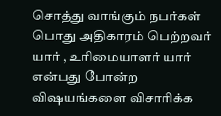சொத்து வாங்கும் நபர்கள் பொது அதிகாரம் பெற்றவர் யார் , உரிமையாளர் யார் என்பது போன்ற விஷயங்களை விசாரிக்க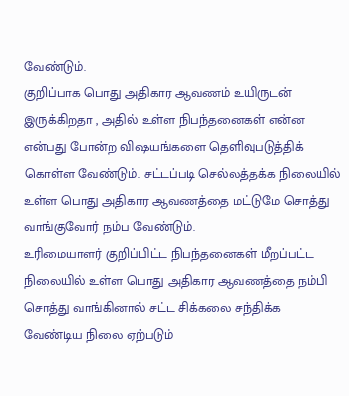வேண்டும்.
குறிப்பாக பொது அதிகார ஆவணம் உயிருடன் இருக்கிறதா , அதில் உள்ள நிபந்தனைகள் என்ன என்பது போன்ற விஷயங்களை தெளிவுபடுத்திக் கொள்ள வேண்டும். சட்டப்படி செல்லத்தக்க நிலையில் உள்ள பொது அதிகார ஆவணத்தை மட்டுமே சொத்து வாங்குவோர் நம்ப வேண்டும்.
உரிமையாளர் குறிப்பிட்ட நிபந்தனைகள் மீறப்பட்ட நிலையில் உள்ள பொது அதிகார ஆவணத்தை நம்பி சொத்து வாங்கினால் சட்ட சிக்கலை சந்திக்க வேண்டிய நிலை ஏற்படும்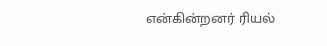என்கின்றனர் ரியல்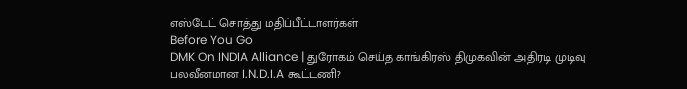எஸ்டேட் சொத்து மதிப்பீட்டாளர்கள்
Before You Go
DMK On INDIA Alliance | துரோகம் செய்த காங்கிரஸ் திமுகவின் அதிரடி முடிவு பலவீனமான I.N.D.I.A கூட்டணி?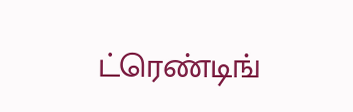ட்ரெண்டிங்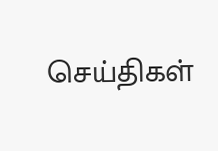செய்திகள்